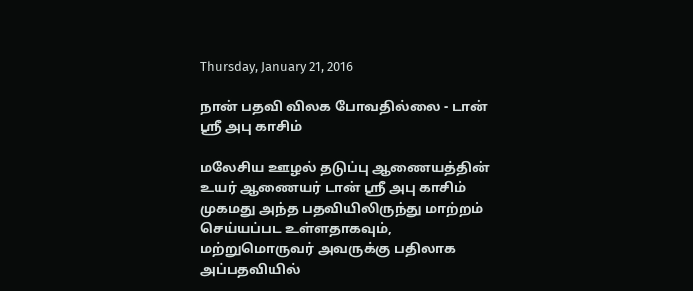Thursday, January 21, 2016

நான் பதவி விலக போவதில்லை - டான் ஶ்ரீ அபு காசிம்

மலேசிய ஊழல் தடுப்பு ஆணையத்தின் உயர் ஆணையர் டான் ஶ்ரீ அபு காசிம் முகமது அந்த பதவியிலிருந்து மாற்றம் செய்யப்பட உள்ளதாகவும், மற்றுமொருவர் அவருக்கு பதிலாக அப்பதவியில்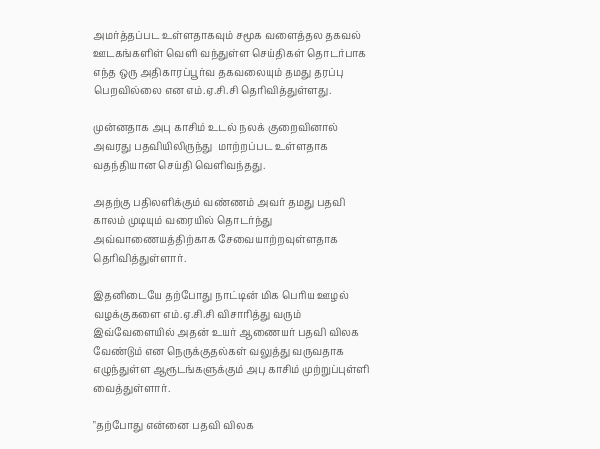அமர்த்தப்பட உள்ளதாகவும் சமூக வளைத்தல தகவல் ஊடகங்களிள் வெளி வந்துள்ள செய்திகள் தொடர்பாக எந்த ஒரு அதிகாரப்பூர்வ தகவலையும் தமது தரப்பு பெறவில்லை என எம்.ஏ.சி.சி தெரிவித்துள்ளது.

முன்னதாக அபு காசிம் உடல் நலக் குறைவினால் அவரது பதவியிலிருந்து  மாற்றப்பட உள்ளதாக வதந்தியான செய்தி வெளிவந்தது.

அதற்கு பதிலளிக்கும் வண்ணம் அவர் தமது பதவி காலம் முடியும் வரையில் தொடர்ந்து அவ்வாணையத்திற்காக சேவையாற்றவுள்ளதாக தெரிவித்துள்ளார்.

இதனிடையே தற்போது நாட்டின் மிக பெரிய ஊழல் வழக்குகளை எம்.ஏ.சி.சி விசாரித்து வரும் இவ்வேளையில் அதன் உயர் ஆணையர் பதவி விலக வேண்டும் என நெருக்குதல்கள் வலுத்து வருவதாக எழுந்துள்ள ஆரூடங்களுக்கும் அபு காசிம் முற்றுப்புள்ளி வைத்துள்ளார்.

"தற்போது என்னை பதவி விலக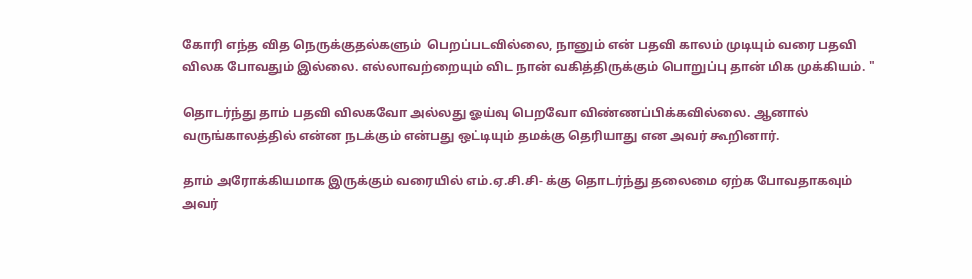கோரி எந்த வித நெருக்குதல்களும்  பெறப்படவில்லை, நானும் என் பதவி காலம் முடியும் வரை பதவி விலக போவதும் இல்லை. எல்லாவற்றையும் விட நான் வகித்திருக்கும் பொறுப்பு தான் மிக முக்கியம். "

தொடர்ந்து தாம் பதவி விலகவோ அல்லது ஓய்வு பெறவோ விண்ணப்பிக்கவில்லை. ஆனால் வருங்காலத்தில் என்ன நடக்கும் என்பது ஒட்டியும் தமக்கு தெரியாது என அவர் கூறினார்.

தாம் அரோக்கியமாக இருக்கும் வரையில் எம்.ஏ.சி.சி- க்கு தொடர்ந்து தலைமை ஏற்க போவதாகவும் அவர்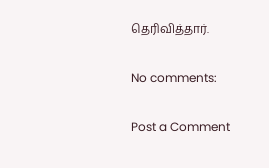தெரிவித்தார்.

No comments:

Post a Comment